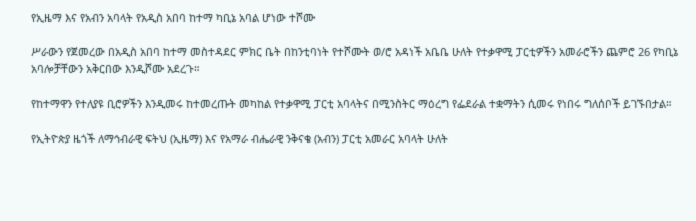የኢዜማ እና የአብን አባላት የአዲስ አበባ ከተማ ካቢኔ አባል ሆነው ተሾሙ

ሥራውን የጀመረው በአዲስ አበባ ከተማ መስተዳደር ምክር ቤት በከንቲባነት የተሾሙት ወ/ሮ አዳነች አቤቤ ሁለት የተቃዋሚ ፓርቲዎችን አመራሮችን ጨምሮ 26 የካቢኔ አባሎቻቸውን አቅርበው እንዲሾሙ አደረጉ።

የከተማዋን የተለያዩ ቢሮዎችን እንዲመሩ ከተመረጡት መካከል የተቃዋሚ ፓርቲ አባላትና በሚንስትር ማዕረግ የፌደራል ተቋማትን ሲመሩ የነበሩ ግለሰቦች ይገኙበታል።

የኢትዮጵያ ዜጎች ለማኅብራዊ ፍትህ (ኢዜማ) እና የአማራ ብሔራዊ ንቅናቄ (አብን) ፓርቲ አመራር አባላት ሁለት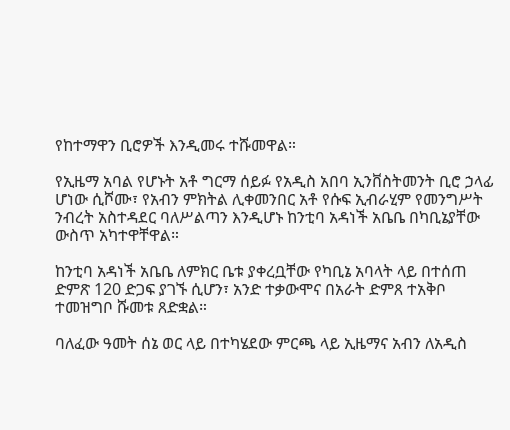የከተማዋን ቢሮዎች እንዲመሩ ተሹመዋል።

የኢዜማ አባል የሆኑት አቶ ግርማ ሰይፉ የአዲስ አበባ ኢንቨስትመንት ቢሮ ኃላፊ ሆነው ሲሾሙ፣ የአብን ምክትል ሊቀመንበር አቶ የሱፍ ኢብራሂም የመንግሥት ንብረት አስተዳደር ባለሥልጣን እንዲሆኑ ከንቲባ አዳነች አቤቤ በካቢኔያቸው ውስጥ አካተዋቸዋል።

ከንቲባ አዳነች አቤቤ ለምክር ቤቱ ያቀረቧቸው የካቢኔ አባላት ላይ በተሰጠ ድምጽ 120 ድጋፍ ያገኙ ሲሆን፣ አንድ ተቃውሞና በአራት ድምጸ ተአቅቦ ተመዝግቦ ሹመቱ ጸድቋል።

ባለፈው ዓመት ሰኔ ወር ላይ በተካሄደው ምርጫ ላይ ኢዜማና አብን ለአዲስ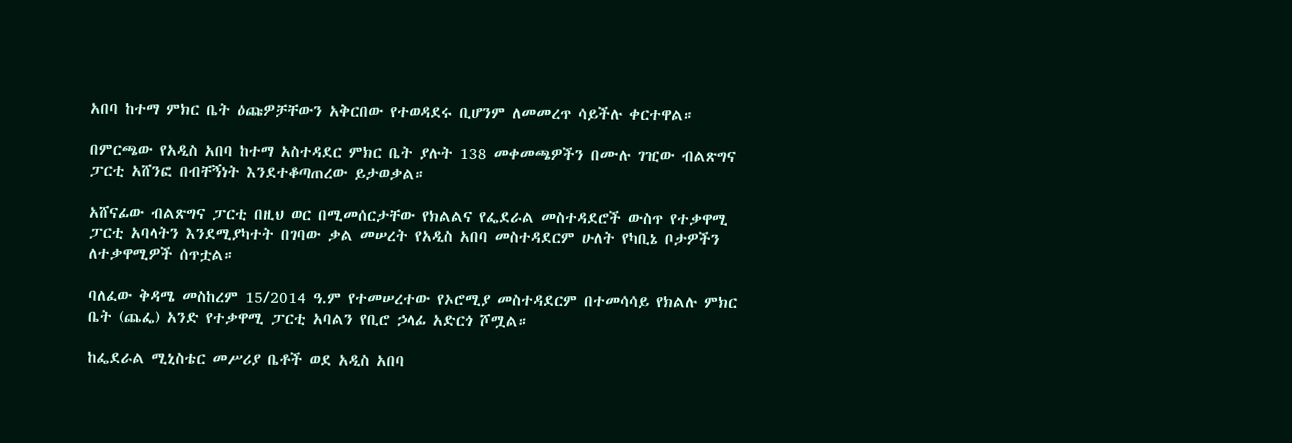አበባ ከተማ ምክር ቤት ዕጩዎቻቸውን አቅርበው የተወዳደሩ ቢሆንም ለመመረጥ ሳይችሉ ቀርተዋል።

በምርጫው የአዲስ አበባ ከተማ አስተዳደር ምክር ቤት ያሉት 138 መቀመጫዎችን በሙሉ ገዢው ብልጽግና ፓርቲ አሸንፎ በብቸኝነት እንደተቆጣጠረው ይታወቃል።

አሸናፊው ብልጽግና ፓርቲ በዚህ ወር በሚመሰርታቸው የክልልና የፌደራል መስተዳደሮች ውስጥ የተቃዋሚ ፓርቲ አባላትን እንደሚያካተት በገባው ቃል መሠረት የአዲስ አበባ መስተዳደርም ሁለት የካቢኔ ቦታዎችን ለተቃዋሚዎች ሰጥቷል።

ባለፈው ቅዳሜ መስከረም 15/2014 ዓ.ም የተመሠረተው የኦሮሚያ መስተዳደርም በተመሳሳይ የክልሉ ምክር ቤት (ጨፌ) አንድ የተቃዋሚ ፓርቲ አባልን የቢሮ ኃላፊ አድርጎ ሾሟል።

ከፌደራል ሚኒስቴር መሥሪያ ቤቶች ወደ አዲስ አበባ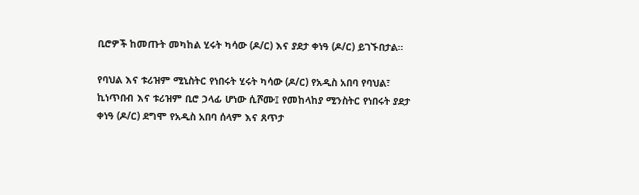ቢሮዎች ከመጡት መካከል ሂሩት ካሳው (ዶ/ር) እና ያደታ ቀነዓ (ዶ/ር) ይገኙበታል።

የባህል እና ቱሪዝም ሚኒስትር የነበሩት ሂሩት ካሳው (ዶ/ር) የአዲስ አበባ የባህል፣ ኪነጥበብ እና ቱሪዝም ቢሮ ኃላፊ ሆነው ሲሾሙ፤ የመከላከያ ሚንስትር የነበሩት ያደታ ቀነዓ (ዶ/ር) ደግሞ የአዲስ አበባ ሰላም እና ጸጥታ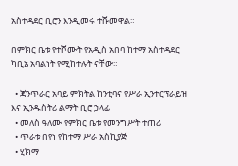አስተዳደር ቢሮን እንዲመሩ ተሹመዋል።

በምክር ቤቱ የተሾሙት የአዲስ አበባ ከተማ አስተዳደር ካቢኔ አባልነት የሚከተሉት ናቸው።

  • ጃንጥራር አባይ ምክትል ከንቲባና የሥራ ኢንተርፕራይዝ እና ኢንዱስትሪ ልማት ቢሮ ኃላፊ
  • መለስ ዓለሙ የምክር ቤቱ የመንግሥት ተጠሪ
  • ጥራቱ በየነ የከተማ ሥራ አስኪያጅ
  • ሂክማ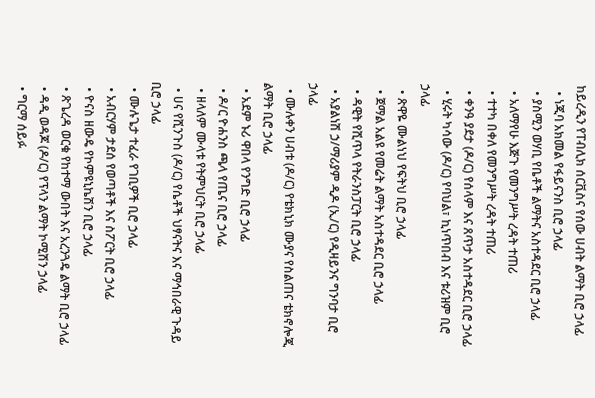ከይረዲን የፐብሊክ ሰርቪስና የሰው ሀብት ልማት ቢሮ ኃላፊ
  • ነጂባ አክመል የፋይናንስ ቢሮ ኃላፊ
  • ያስሚን ወሃቢ የቤቶች ልማትና አስተዳደር ቢሮ ኃላፊ
  • አለማየሁ እጅጉ የመንግሥት ረዳት ተጠሪ
  • ተተካ በቀለ የመንግሥት ረዳት ተጠሪ
  • ቀንዓ ያደታ (ዶ/ር) የሰላም እና ጸጥታ አስተዳደር ቢሮ ኃላፊ
  • ሂሩት ካሳው (ዶ/ር) የባህል፣ ኪነጥበብ እና ቱሪዝም ቢሮ ኃላፊ
  • ጽዋዬ ሙልነህ የፍትህ ቢሮ ኃላፊ
  • ጀማል አልዩ የመሬት ልማት አስተዳደር ቢሮ ኃላፊ
  • ዳዊት የሺጥላ የትራንስፓርት ቢሮ ኃላፊ
  • አያልነሽ ኃ/ማሪያም ዲዶ (ኢ/ር) የዲዛይንና ግንባታ ቢሮ ኃላፊ
  • ሙሉቀን ሀብቱ (ዶ/ር) የቴክኒክ ሙያና የስልጠና ቴክኖሎጂ ልማት ቢሮ ኃላፊ
  • አደም ኑሪ ዋበላ የንግድ ቢሮ ኃላፊ
  • ዶ/ር ዮሐንስ ጫላ የጤና ቢሮ ኃላፊ
  • ዘላለም ሙላቱ የትምህርት ቢሮ ኃላፊ
  • ሀና የሺንጉስ (ዶ/ር) የሴቶች ህፃናትና እና ማኅበራዊ ጉዳይ ቢሮ ኃላፊ
  • ሙሉጌታ ተፈራ የገቢዎች ቢሮ ኃላፊ
  • አብርሃም ታደሰ የወጣቶች እና ስፖርት ቢሮ ኃላፊ
  • ዮናስ ዘውዴ የኮምዩኒኬሽን ቢሮ ኃላፊ
  • ጽጌረዳ ወርቁ የከተማ ውበት እና አረንጓዴ ልማት ቢሮ ኃላፊ
  • ዳዲ ወዳጆ (ዶ/ር) የፕላን ልማት ኮሚሽን ኃላፊ
  • ግርማ ሰይፉ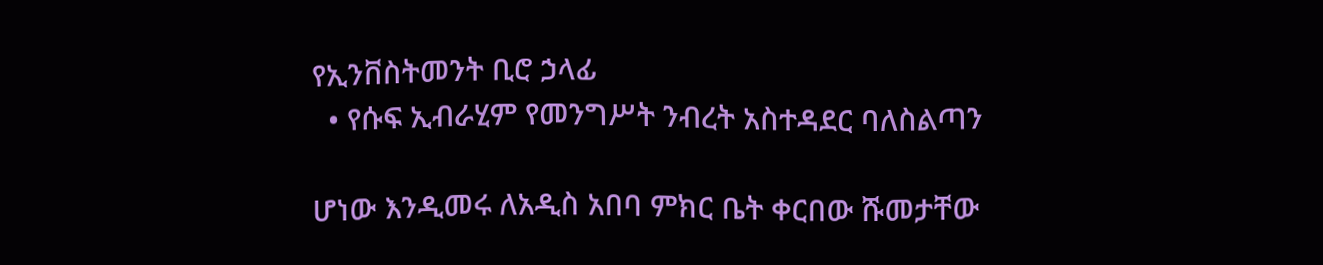የኢንቨስትመንት ቢሮ ኃላፊ
  • የሱፍ ኢብራሂም የመንግሥት ንብረት አስተዳደር ባለስልጣን

ሆነው እንዲመሩ ለአዲስ አበባ ምክር ቤት ቀርበው ሹመታቸው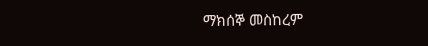ማክሰኞ መስከረም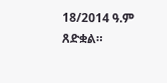18/2014 ዓ.ም ጸድቋል።